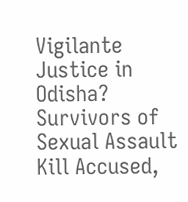Vigilante Justice in Odisha? Survivors of Sexual Assault Kill Accused,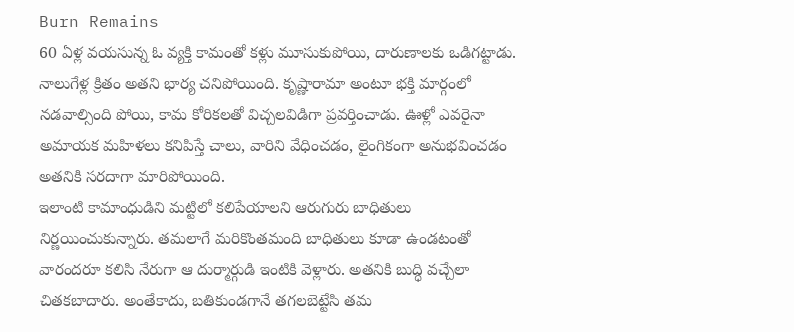Burn Remains
60 ఏళ్ల వయసున్న ఓ వ్యక్తి కామంతో కళ్లు మూసుకుపోయి, దారుణాలకు ఒడిగట్టాడు. నాలుగేళ్ల క్రితం అతని భార్య చనిపోయింది. కృష్ణారామా అంటూ భక్తి మార్గంలో నడవాల్సింది పోయి, కామ కోరికలతో విచ్చలవిడిగా ప్రవర్తించాడు. ఊళ్లో ఎవరైనా అమాయక మహిళలు కనిపిస్తే చాలు, వారిని వేధించడం, లైంగికంగా అనుభవించడం అతనికి సరదాగా మారిపోయింది.
ఇలాంటి కామాంధుడిని మట్టిలో కలిపేయాలని ఆరుగురు బాధితులు నిర్ణయించుకున్నారు. తమలాగే మరికొంతమంది బాధితులు కూడా ఉండటంతో వారందరూ కలిసి నేరుగా ఆ దుర్మార్గుడి ఇంటికి వెళ్లారు. అతనికి బుద్ధి వచ్చేలా చితకబాదారు. అంతేకాదు, బతికుండగానే తగలబెట్టేసి తమ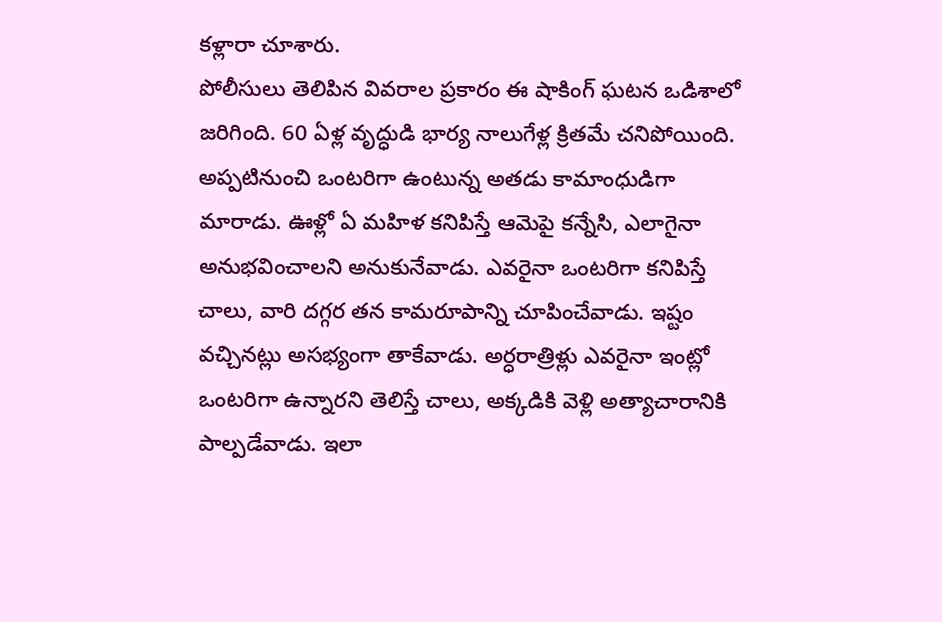కళ్లారా చూశారు.
పోలీసులు తెలిపిన వివరాల ప్రకారం ఈ షాకింగ్ ఘటన ఒడిశాలో జరిగింది. 60 ఏళ్ల వృద్ధుడి భార్య నాలుగేళ్ల క్రితమే చనిపోయింది. అప్పటినుంచి ఒంటరిగా ఉంటున్న అతడు కామాంధుడిగా మారాడు. ఊళ్లో ఏ మహిళ కనిపిస్తే ఆమెపై కన్నేసి, ఎలాగైనా అనుభవించాలని అనుకునేవాడు. ఎవరైనా ఒంటరిగా కనిపిస్తే చాలు, వారి దగ్గర తన కామరూపాన్ని చూపించేవాడు. ఇష్టం వచ్చినట్లు అసభ్యంగా తాకేవాడు. అర్ధరాత్రిళ్లు ఎవరైనా ఇంట్లో ఒంటరిగా ఉన్నారని తెలిస్తే చాలు, అక్కడికి వెళ్లి అత్యాచారానికి పాల్పడేవాడు. ఇలా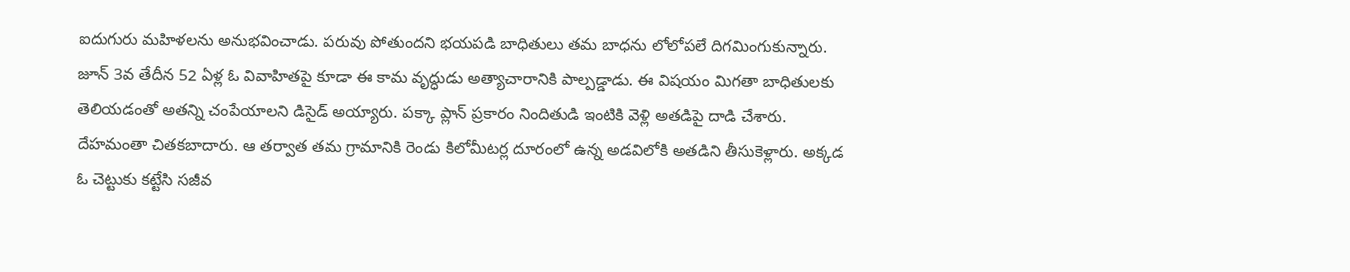ఐదుగురు మహిళలను అనుభవించాడు. పరువు పోతుందని భయపడి బాధితులు తమ బాధను లోలోపలే దిగమింగుకున్నారు.
జూన్ 3వ తేదీన 52 ఏళ్ల ఓ వివాహితపై కూడా ఈ కామ వృద్ధుడు అత్యాచారానికి పాల్పడ్డాడు. ఈ విషయం మిగతా బాధితులకు తెలియడంతో అతన్ని చంపేయాలని డిసైడ్ అయ్యారు. పక్కా ప్లాన్ ప్రకారం నిందితుడి ఇంటికి వెళ్లి అతడిపై దాడి చేశారు. దేహమంతా చితకబాదారు. ఆ తర్వాత తమ గ్రామానికి రెండు కిలోమీటర్ల దూరంలో ఉన్న అడవిలోకి అతడిని తీసుకెళ్లారు. అక్కడ ఓ చెట్టుకు కట్టేసి సజీవ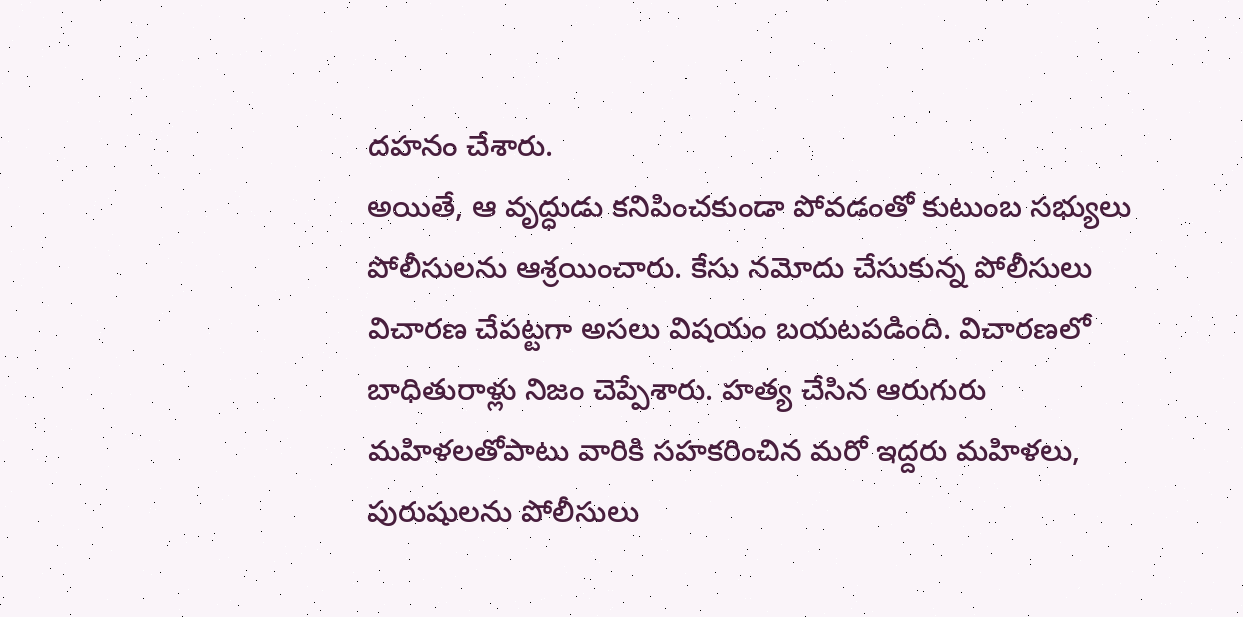దహనం చేశారు.
అయితే, ఆ వృద్ధుడు కనిపించకుండా పోవడంతో కుటుంబ సభ్యులు పోలీసులను ఆశ్రయించారు. కేసు నమోదు చేసుకున్న పోలీసులు విచారణ చేపట్టగా అసలు విషయం బయటపడింది. విచారణలో బాధితురాళ్లు నిజం చెప్పేశారు. హత్య చేసిన ఆరుగురు మహిళలతోపాటు వారికి సహకరించిన మరో ఇద్దరు మహిళలు, పురుషులను పోలీసులు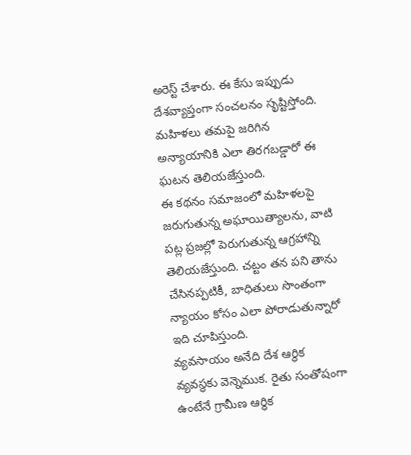అరెస్ట్ చేశారు. ఈ కేసు ఇప్పుడు దేశవ్యాప్తంగా సంచలనం సృష్టిస్తోంది. మహిళలు తమపై జరిగిన అన్యాయానికి ఎలా తిరగబడ్డారో ఈ ఘటన తెలియజేస్తుంది.
ఈ కథనం సమాజంలో మహిళలపై జరుగుతున్న అఘాయిత్యాలను, వాటి పట్ల ప్రజల్లో పెరుగుతున్న ఆగ్రహాన్ని తెలియజేస్తుంది. చట్టం తన పని తాను చేసినప్పటికీ, బాధితులు సొంతంగా న్యాయం కోసం ఎలా పోరాడుతున్నారో ఇది చూపిస్తుంది.
వ్యవసాయం అనేది దేశ ఆర్థిక వ్యవస్థకు వెన్నెముక. రైతు సంతోషంగా ఉంటేనే గ్రామీణ ఆర్థిక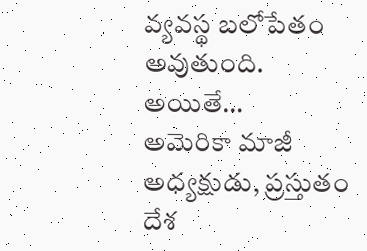వ్యవస్థ బలోపేతం అవుతుంది. అయితే…
అమెరికా మాజీ అధ్యక్షుడు, ప్రస్తుతం దేశ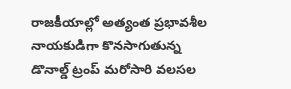రాజకీయాల్లో అత్యంత ప్రభావశీల నాయకుడిగా కొనసాగుతున్న డొనాల్డ్ ట్రంప్ మరోసారి వలసల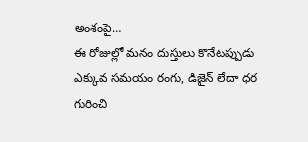అంశంపై…
ఈ రోజుల్లో మనం దుస్తులు కొనేటప్పుడు ఎక్కువ సమయం రంగు, డిజైన్ లేదా ధర గురించి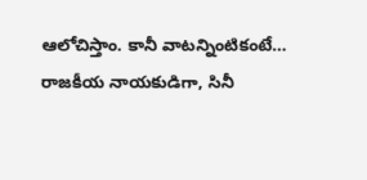ఆలోచిస్తాం. కానీ వాటన్నింటికంటే…
రాజకీయ నాయకుడిగా, సినీ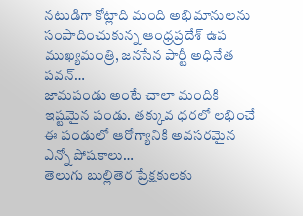నటుడిగా కోట్లాది మంది అభిమానులను సంపాదించుకున్న ఆంధ్రప్రదేశ్ ఉప ముఖ్యమంత్రి, జనసేన పార్టీ అధినేత పవన్…
జామపండు అంటే చాలా మందికి ఇష్టమైన పండు. తక్కువ ధరలో లభించే ఈ పండులో ఆరోగ్యానికి అవసరమైన ఎన్నో పోషకాలు…
తెలుగు బుల్లితెర ప్రేక్షకులకు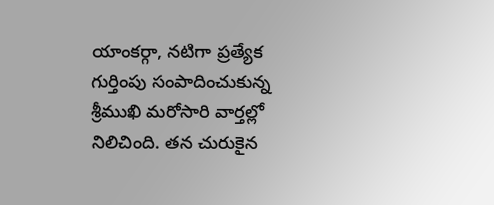యాంకర్గా, నటిగా ప్రత్యేక గుర్తింపు సంపాదించుకున్న శ్రీముఖి మరోసారి వార్తల్లో నిలిచింది. తన చురుకైన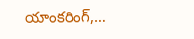యాంకరింగ్,…